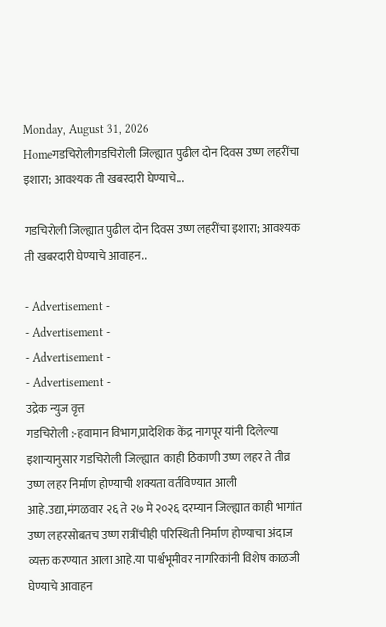Monday, August 31, 2026
Homeगडचिरोलीगडचिरोली जिल्ह्यात पुढील दोन दिवस उष्ण लहरींचा इशारा; आवश्यक ती खबरदारी घेण्याचे...

गडचिरोली जिल्ह्यात पुढील दोन दिवस उष्ण लहरींचा इशारा; आवश्यक ती खबरदारी घेण्याचे आवाहन..

- Advertisement -
- Advertisement -
- Advertisement -
- Advertisement -
उद्रेक न्युज वृत्त
गडचिरोली :-हवामान विभाग,प्रादेशिक केंद्र नागपूर यांनी दिलेल्या इशाऱ्यानुसार गडचिरोली जिल्ह्यात  काही ठिकाणी उष्ण लहर ते तीव्र उष्ण लहर निर्माण होण्याची शक्यता वर्तविण्यात आली आहे.उद्या,मंगळवार २६ ते २७ मे २०२६ दरम्यान जिल्ह्यात काही भागांत उष्ण लहरसोबतच उष्ण रात्रींचीही परिस्थिती निर्माण होण्याचा अंदाज व्यक्त करण्यात आला आहे.या पार्श्वभूमीवर नागरिकांनी विशेष काळजी घेण्याचे आवाहन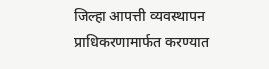जिल्हा आपत्ती व्यवस्थापन प्राधिकरणामार्फत करण्यात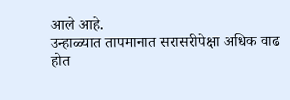आले आहे.
उन्हाळ्यात तापमानात सरासरीपेक्षा अधिक वाढ होत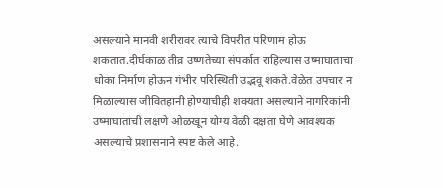असल्याने मानवी शरीरावर त्याचे विपरीत परिणाम होऊ शकतात.दीर्घकाळ तीव्र उष्णतेच्या संपर्कात राहिल्यास उष्माघाताचा धोका निर्माण होऊन गंभीर परिस्थिती उद्भवू शकते.वेळेत उपचार न मिळाल्यास जीवितहानी होण्याचीही शक्यता असल्याने नागरिकांनी उष्माघाताची लक्षणे ओळखून योग्य वेळी दक्षता घेणे आवश्यक असल्याचे प्रशासनाने स्पष्ट केले आहे.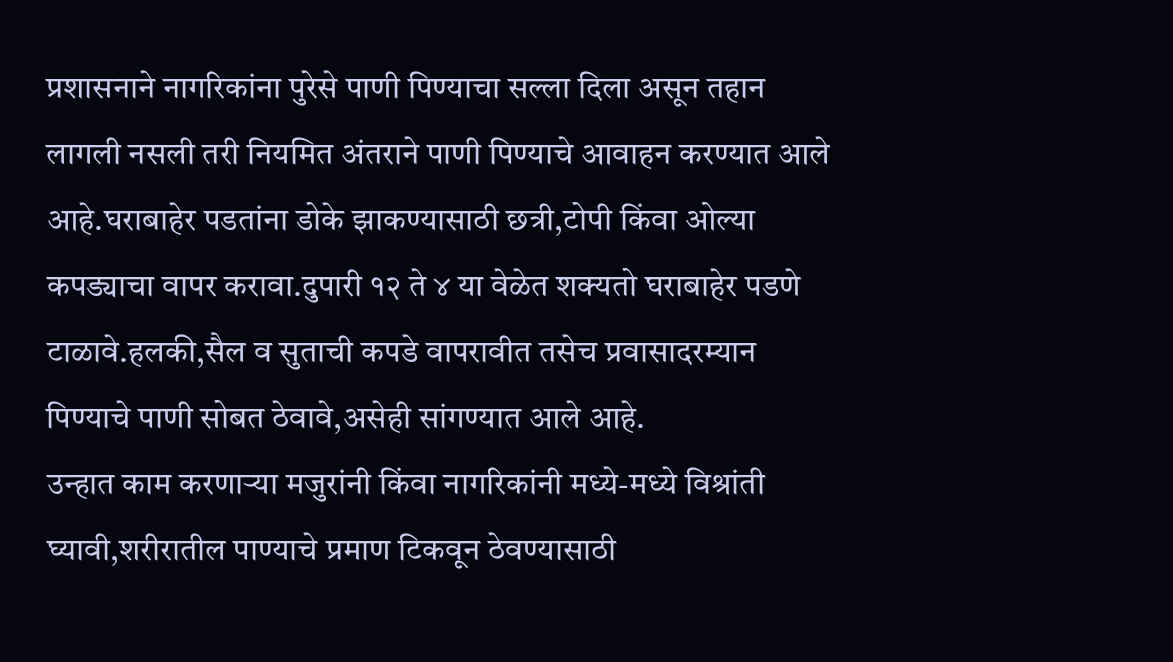प्रशासनाने नागरिकांना पुरेसे पाणी पिण्याचा सल्ला दिला असून तहान लागली नसली तरी नियमित अंतराने पाणी पिण्याचे आवाहन करण्यात आले आहे.घराबाहेर पडतांना डोके झाकण्यासाठी छत्री,टोपी किंवा ओल्या कपड्याचा वापर करावा.दुपारी १२ ते ४ या वेळेत शक्यतो घराबाहेर पडणे टाळावे.हलकी,सैल व सुताची कपडे वापरावीत तसेच प्रवासादरम्यान पिण्याचे पाणी सोबत ठेवावे,असेही सांगण्यात आले आहे.
उन्हात काम करणाऱ्या मजुरांनी किंवा नागरिकांनी मध्ये-मध्ये विश्रांती घ्यावी,शरीरातील पाण्याचे प्रमाण टिकवून ठेवण्यासाठी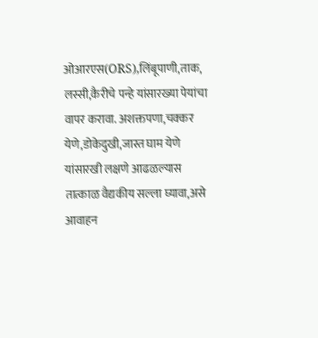ओआरएस(ORS),लिंबूपाणी,ताक, लस्सी,कैरीचे पन्हे यांसारख्या पेयांचा वापर करावा. अशक्तपणा,चक्कर येणे,डोकेदुखी,जास्त घाम येणे यांसारखी लक्षणे आढळल्यास तात्काळ वैद्यकीय सल्ला घ्यावा,असे आवाहन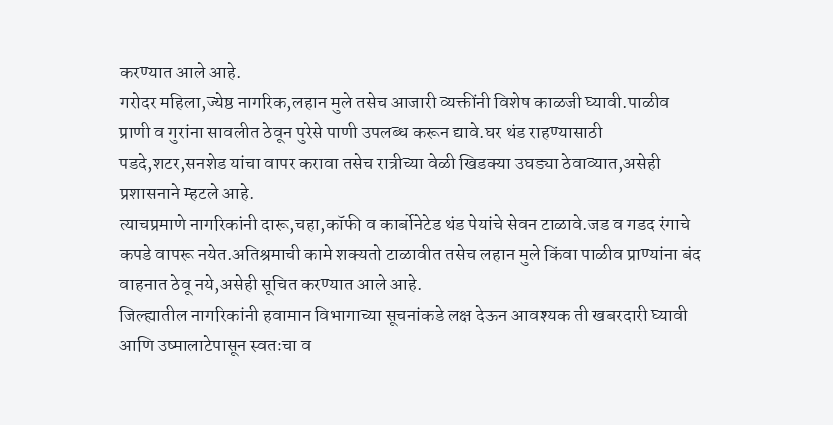करण्यात आले आहे.
गरोदर महिला,ज्येष्ठ नागरिक,लहान मुले तसेच आजारी व्यक्तींनी विशेष काळजी घ्यावी.पाळीव प्राणी व गुरांना सावलीत ठेवून पुरेसे पाणी उपलब्ध करून द्यावे.घर थंड राहण्यासाठी पडदे,शटर,सनशेड यांचा वापर करावा तसेच रात्रीच्या वेळी खिडक्या उघड्या ठेवाव्यात,असेही प्रशासनाने म्हटले आहे.
त्याचप्रमाणे नागरिकांनी दारू,चहा,कॉफी व कार्बोनेटेड थंड पेयांचे सेवन टाळावे.जड व गडद रंगाचे कपडे वापरू नयेत.अतिश्रमाची कामे शक्यतो टाळावीत तसेच लहान मुले किंवा पाळीव प्राण्यांना बंद वाहनात ठेवू नये,असेही सूचित करण्यात आले आहे.
जिल्ह्यातील नागरिकांनी हवामान विभागाच्या सूचनांकडे लक्ष देऊन आवश्यक ती खबरदारी घ्यावी आणि उष्मालाटेपासून स्वतःचा व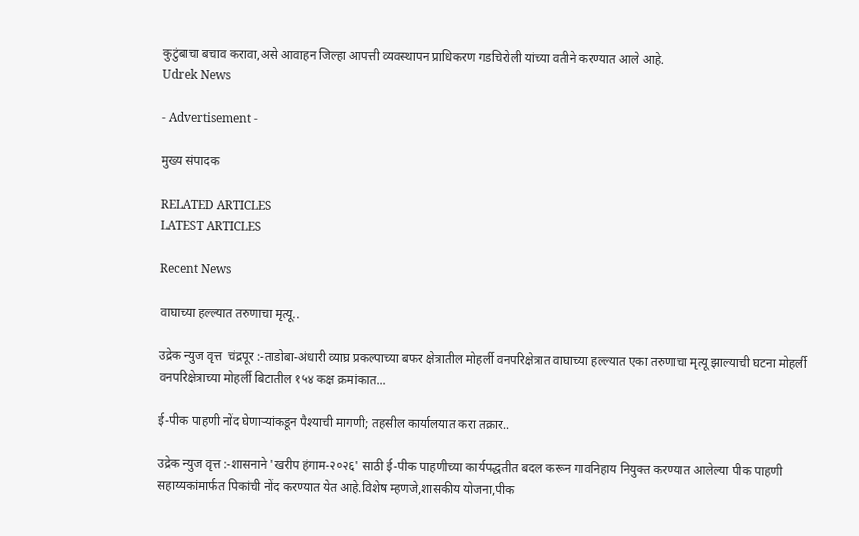कुटुंबाचा बचाव करावा,असे आवाहन जिल्हा आपत्ती व्यवस्थापन प्राधिकरण गडचिरोली यांच्या वतीने करण्यात आले आहे.
Udrek News

- Advertisement -

मुख्य संपादक

RELATED ARTICLES
LATEST ARTICLES

Recent News

वाघाच्या हल्ल्यात तरुणाचा मृत्यू..

उद्रेक न्युज वृत्त  चंद्रपूर :-ताडोबा-अंधारी व्याघ्र प्रकल्पाच्या बफर क्षेत्रातील मोहर्ली वनपरिक्षेत्रात वाघाच्या हल्ल्यात एका तरुणाचा मृत्यू झाल्याची घटना मोहर्ली वनपरिक्षेत्राच्या मोहर्ली बिटातील १५४ कक्ष क्रमांकात...

ई-पीक पाहणी नोंद घेणाऱ्यांकडून पैश्याची मागणी; तहसील कार्यालयात करा तक्रार..

उद्रेक न्युज वृत्त :-शासनाने 'खरीप हंगाम-२०२६' साठी ई-पीक पाहणीच्या कार्यपद्धतीत बदल करून गावनिहाय नियुक्त करण्यात आलेल्या पीक पाहणी सहाय्यकांमार्फत पिकांची नोंद करण्यात येत आहे.विशेष म्हणजे,शासकीय योजना,पीक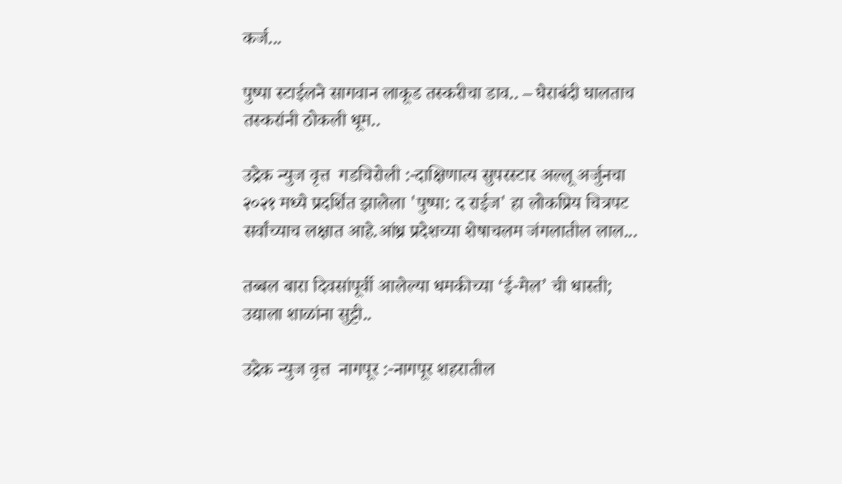कर्ज...

पुष्पा स्टाईलने सागवान लाकूड तस्करीचा डाव.. – घेराबंदी घालताच तस्करांनी ठोकली धूम..

उद्रेक न्युज वृत्त  गडचिरोली :-दाक्षिणात्य सुपरस्टार अल्लू अर्जुनचा २०२१ मध्ये प्रदर्शित झालेला 'पुष्पा: द राईज' हा लोकप्रिय चित्रपट सर्वांच्याच लक्षात आहे.आंध्र प्रदेशच्या शेषाचलम जंगलातील लाल...

तब्बल बारा दिवसांपूर्वी आलेल्या धमकीच्या ‘ई-मेल’ ची धास्ती; उद्याला शाळांना सुट्टी..

उद्रेक न्युज वृत्त  नागपूर :-नागपूर शहरातील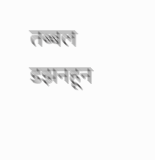तब्बल डझनहून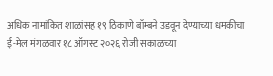अधिक नामांकित शाळांसह १९ ठिकाणे बॉम्बने उडवून देण्याच्या धमकीचा ई-मेल मंगळवार १८ ऑगस्ट २०२६ रोजी सकाळच्या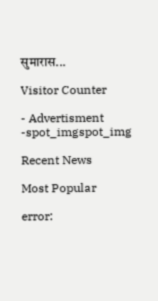सुमारास...

Visitor Counter

- Advertisment -spot_imgspot_img

Recent News

Most Popular

error: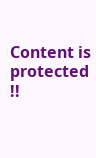Content is protected !!